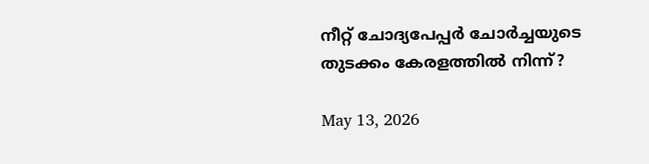നീറ്റ് ചോദ്യപേപ്പര്‍ ചോര്‍ച്ചയുടെ തുടക്കം കേരളത്തില്‍ നിന്ന്?

May 13, 2026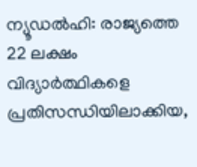ന്യൂഡല്‍ഹി: രാജ്യത്തെ 22 ലക്ഷം വിദ്യാര്‍ത്ഥികളെ പ്രതിസന്ധിയിലാക്കിയ,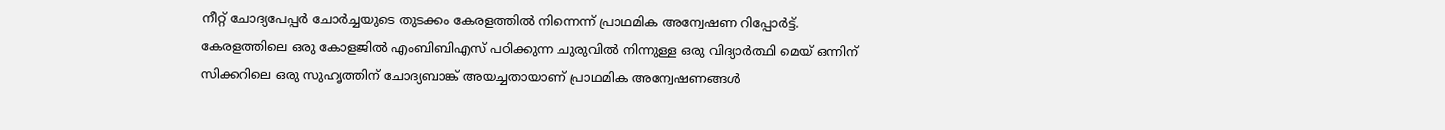നീറ്റ് ചോദ്യപേപ്പര്‍ ചോര്‍ച്ചയുടെ തുടക്കം കേരളത്തില്‍ നിന്നെന്ന് പ്രാഥമിക അന്വേഷണ റിപ്പോര്‍ട്ട്. കേരളത്തിലെ ഒരു കോളജില്‍ എംബിബിഎസ് പഠിക്കുന്ന ചുരുവില്‍ നിന്നുള്ള ഒരു വിദ്യാര്‍ത്ഥി മെയ് ഒന്നിന് സിക്കറിലെ ഒരു സുഹൃത്തിന് ചോദ്യബാങ്ക് അയച്ചതായാണ് പ്രാഥമിക അന്വേഷണങ്ങള്‍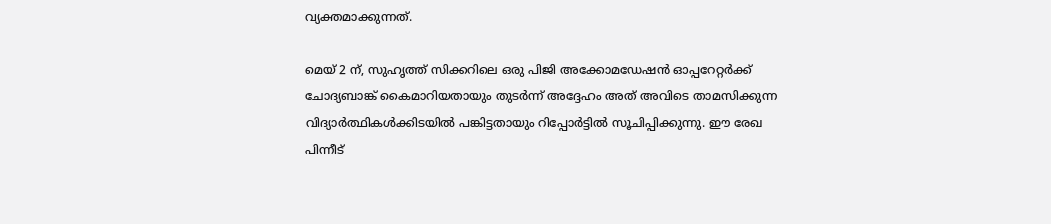വ്യക്തമാക്കുന്നത്.

മെയ് 2 ന്, സുഹൃത്ത് സിക്കറിലെ ഒരു പിജി അക്കോമഡേഷന്‍ ഓപ്പറേറ്റര്‍ക്ക് ചോദ്യബാങ്ക് കൈമാറിയതായും തുടര്‍ന്ന് അദ്ദേഹം അത് അവിടെ താമസിക്കുന്ന വിദ്യാര്‍ത്ഥികള്‍ക്കിടയില്‍ പങ്കിട്ടതായും റിപ്പോര്‍ട്ടില്‍ സൂചിപ്പിക്കുന്നു. ഈ രേഖ പിന്നീട്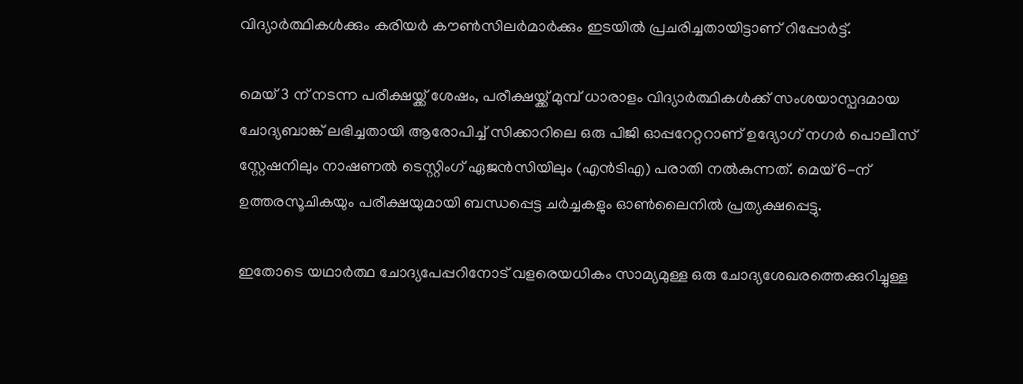വിദ്യാര്‍ത്ഥികള്‍ക്കും കരിയര്‍ കൗണ്‍സിലര്‍മാര്‍ക്കും ഇടയില്‍ പ്രചരിച്ചതായിട്ടാണ് റിപ്പോര്‍ട്ട്.

മെയ് 3 ന് നടന്ന പരീക്ഷയ്ക്ക് ശേഷം, പരീക്ഷയ്ക്ക് മുമ്പ് ധാരാളം വിദ്യാര്‍ത്ഥികള്‍ക്ക് സംശയാസ്പദമായ ചോദ്യബാങ്ക് ലഭിച്ചതായി ആരോപിച്ച് സിക്കാറിലെ ഒരു പിജി ഓപ്പറേറ്ററാണ് ഉദ്യോഗ് നഗര്‍ പൊലീസ് സ്റ്റേഷനിലും നാഷണല്‍ ടെസ്റ്റിംഗ് ഏജന്‍സിയിലും (എന്‍ടിഎ) പരാതി നല്‍കുന്നത്. മെയ് 6-ന് ഉത്തരസൂചികയും പരീക്ഷയുമായി ബന്ധപ്പെട്ട ചര്‍ച്ചകളും ഓണ്‍ലൈനില്‍ പ്രത്യക്ഷപ്പെട്ടു.

ഇതോടെ യഥാര്‍ത്ഥ ചോദ്യപേപ്പറിനോട് വളരെയധികം സാമ്യമുള്ള ഒരു ചോദ്യശേഖരത്തെക്കുറിച്ചുള്ള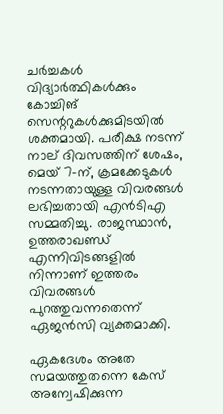ചര്‍ച്ചകള്‍ വിദ്യാര്‍ത്ഥികള്‍ക്കും കോച്ചിങ് സെന്ററുകള്‍ക്കുമിടയില്‍ ശക്തമായി. പരീക്ഷ നടന്ന് നാല് ദിവസത്തിന് ശേഷം, മെയ് 7-ന്, ക്രമക്കേടുകള്‍ നടന്നതായുള്ള വിവരങ്ങള്‍ ലഭിച്ചതായി എന്‍ടിഎ സമ്മതിച്ചു. രാജസ്ഥാന്‍, ഉത്തരാഖണ്ഡ് എന്നിവിടങ്ങളില്‍ നിന്നാണ് ഇത്തരം വിവരങ്ങള്‍ പുറത്തുവന്നതെന്ന് ഏജന്‍സി വ്യക്തമാക്കി.

ഏകദേശം അതേ സമയത്തുതന്നെ കേസ് അന്വേഷിക്കുന്ന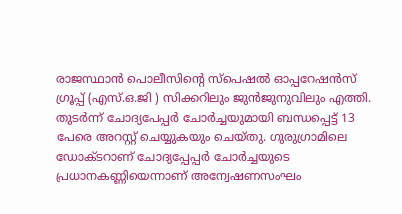രാജസ്ഥാന്‍ പൊലീസിന്റെ സ്‌പെഷല്‍ ഓപ്പറേഷന്‍സ് ഗ്രൂപ്പ് (എസ്.ഒ.ജി ) സിക്കറിലും ജുന്‍ജുനുവിലും എത്തി. തുടര്‍ന്ന് ചോദ്യപേപ്പര്‍ ചോര്‍ച്ചയുമായി ബന്ധപ്പെട്ട് 13 പേരെ അറസ്റ്റ് ചെയ്യുകയും ചെയ്തു. ഗുരുഗ്രാമിലെ ഡോക്ടറാണ് ചോദ്യപ്പേപ്പര്‍ ചോര്‍ച്ചയുടെ പ്രധാനകണ്ണിയെന്നാണ് അന്വേഷണസംഘം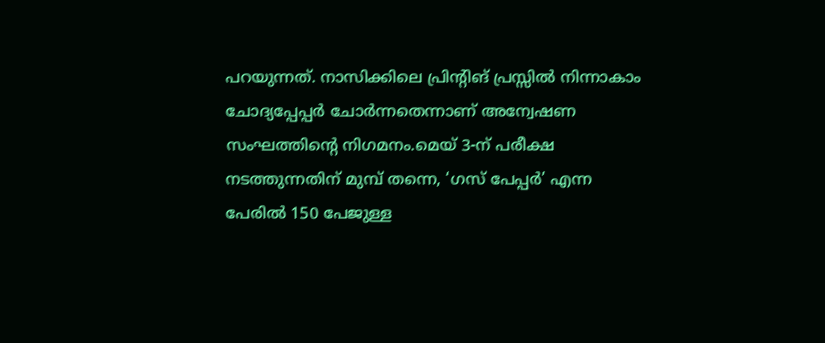പറയുന്നത്. നാസിക്കിലെ പ്രിന്റിങ് പ്രസ്സില്‍ നിന്നാകാം ചോദ്യപ്പേപ്പര്‍ ചോര്‍ന്നതെന്നാണ് അന്വേഷണ സംഘത്തിന്റെ നിഗമനം.മെയ് 3-ന് പരീക്ഷ നടത്തുന്നതിന് മുമ്പ് തന്നെ, ‘ഗസ് പേപ്പര്‍’ എന്ന പേരില്‍ 150 പേജുള്ള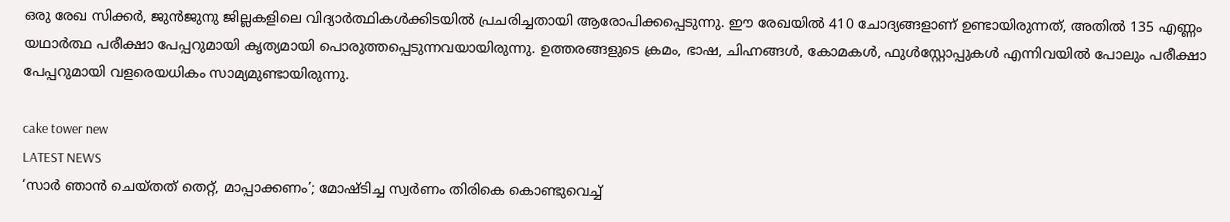ഒരു രേഖ സിക്കര്‍, ജുന്‍ജുനു ജില്ലകളിലെ വിദ്യാര്‍ത്ഥികള്‍ക്കിടയില്‍ പ്രചരിച്ചതായി ആരോപിക്കപ്പെടുന്നു. ഈ രേഖയില്‍ 410 ചോദ്യങ്ങളാണ് ഉണ്ടായിരുന്നത്, അതില്‍ 135 എണ്ണം യഥാര്‍ത്ഥ പരീക്ഷാ പേപ്പറുമായി കൃത്യമായി പൊരുത്തപ്പെടുന്നവയായിരുന്നു. ഉത്തരങ്ങളുടെ ക്രമം, ഭാഷ, ചിഹ്നങ്ങള്‍, കോമകള്‍, ഫുള്‍സ്റ്റോപ്പുകള്‍ എന്നിവയില്‍ പോലും പരീക്ഷാ പേപ്പറുമായി വളരെയധികം സാമ്യമുണ്ടായിരുന്നു.

cake tower new
LATEST NEWS
‘സാർ ഞാൻ ചെയ്തത് തെറ്റ്, മാപ്പാക്കണം’; മോഷ്ടിച്ച സ്വർണം തിരികെ കൊണ്ടുവെച്ച്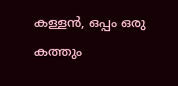കള്ളൻ, ഒപ്പം ഒരു കത്തും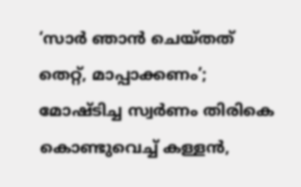‘സാർ ഞാൻ ചെയ്തത് തെറ്റ്, മാപ്പാക്കണം’; മോഷ്ടിച്ച സ്വർണം തിരികെ കൊണ്ടുവെച്ച് കള്ളൻ,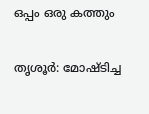ഒപ്പം ഒരു കത്തും

തൃശൂർ: മോഷ്ടിച്ച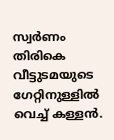സ്വർണം തിരികെ വീട്ടുടമയുടെ ഗേറ്റിനുള്ളിൽ വെച്ച് കള്ളൻ.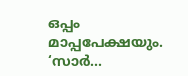ഒപ്പം മാപ്പപേക്ഷയും. ‘സാർ...